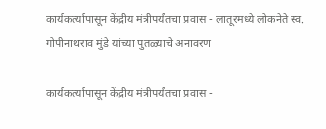कार्यकर्त्यापासून केंद्रीय मंत्रीपर्यंतचा प्रवास - लातूरमध्ये लोकनेते स्व. गोपीनाथराव मुंडे यांच्या पुतळ्याचे अनावरण

कार्यकर्त्यापासून केंद्रीय मंत्रीपर्यंतचा प्रवास -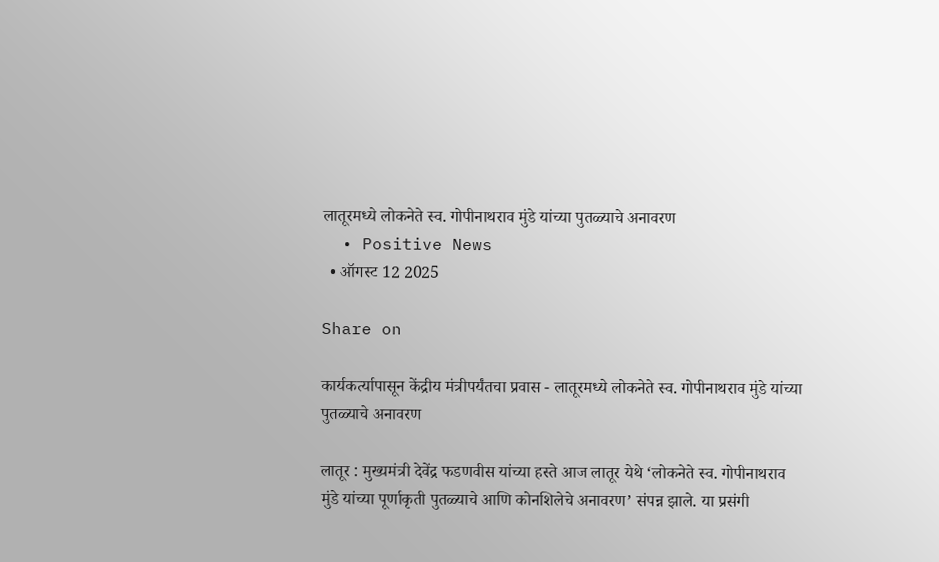लातूरमध्ये लोकनेते स्व. गोपीनाथराव मुंडे यांच्या पुतळ्याचे अनावरण
  • Positive News
  • ऑगस्ट 12 2025

Share on

कार्यकर्त्यापासून केंद्रीय मंत्रीपर्यंतचा प्रवास - लातूरमध्ये लोकनेते स्व. गोपीनाथराव मुंडे यांच्या पुतळ्याचे अनावरण

लातूर : मुख्यमंत्री देवेंद्र फडणवीस यांच्या हस्ते आज लातूर येथे ‘लोकनेते स्व. गोपीनाथराव मुंडे यांच्या पूर्णाकृती पुतळ्याचे आणि कोनशिलेचे अनावरण’ संपन्न झाले. या प्रसंगी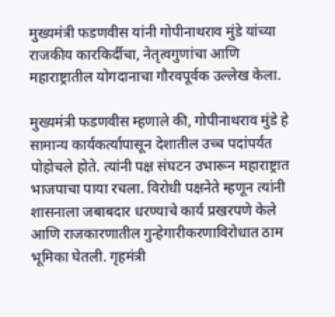मुख्यमंत्री फडणवीस यांनी गोपीनाथराव मुंडे यांच्या राजकीय कारकिर्दीचा, नेतृत्वगुणांचा आणि महाराष्ट्रातील योगदानाचा गौरवपूर्वक उल्लेख केला.

मुख्यमंत्री फडणवीस म्हणाले की, गोपीनाथराव मुंडे हे सामान्य कार्यकर्त्यापासून देशातील उच्च पदांपर्यंत पोहोचले होते. त्यांनी पक्ष संघटन उभारून महाराष्ट्रात भाजपाचा पाया रचला. विरोधी पक्षनेते म्हणून त्यांनी शासनाला जबाबदार धरण्याचे कार्य प्रखरपणे केले आणि राजकारणातील गुन्हेगारीकरणाविरोधात ठाम भूमिका घेतली. गृहमंत्री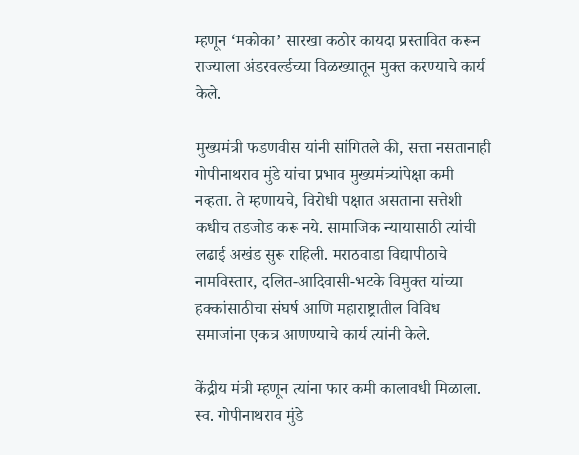म्हणून ‘मकोका’ सारखा कठोर कायदा प्रस्तावित करून राज्याला अंडरवर्ल्डच्या विळख्यातून मुक्त करण्याचे कार्य केले.

मुख्यमंत्री फडणवीस यांनी सांगितले की, सत्ता नसतानाही गोपीनाथराव मुंडे यांचा प्रभाव मुख्यमंत्र्यांपेक्षा कमी नव्हता. ते म्हणायचे, विरोधी पक्षात असताना सत्तेशी कधीच तडजोड करू नये. सामाजिक न्यायासाठी त्यांची लढाई अखंड सुरू राहिली. मराठवाडा विद्यापीठाचे नामविस्तार, दलित-आदिवासी-भटके विमुक्त यांच्या हक्कांसाठीचा संघर्ष आणि महाराष्ट्रातील विविध समाजांना एकत्र आणण्याचे कार्य त्यांनी केले.

केंद्रीय मंत्री म्हणून त्यांना फार कमी कालावधी मिळाला. स्व. गोपीनाथराव मुंडे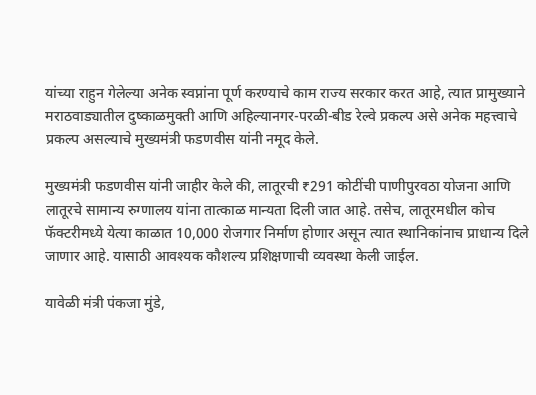यांच्या राहुन गेलेल्या अनेक स्वप्नांना पूर्ण करण्याचे काम राज्य सरकार करत आहे, त्यात प्रामुख्याने मराठवाड्यातील दुष्काळमुक्ती आणि अहिल्यानगर-परळी-बीड रेल्वे प्रकल्प असे अनेक महत्त्वाचे प्रकल्प असल्याचे मुख्यमंत्री फडणवीस यांनी नमूद केले.

मुख्यमंत्री फडणवीस यांनी जाहीर केले की, लातूरची ₹291 कोटींची पाणीपुरवठा योजना आणि लातूरचे सामान्य रुग्णालय यांना तात्काळ मान्यता दिली जात आहे. तसेच, लातूरमधील कोच फॅक्टरीमध्ये येत्या काळात 10,000 रोजगार निर्माण होणार असून त्यात स्थानिकांनाच प्राधान्य दिले जाणार आहे. यासाठी आवश्यक कौशल्य प्रशिक्षणाची व्यवस्था केली जाईल.

यावेळी मंत्री पंकजा मुंडे,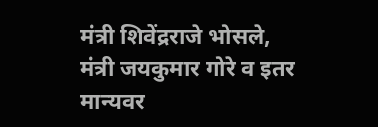मंत्री शिवेंद्रराजे भोसले, मंत्री जयकुमार गोरे व इतर मान्यवर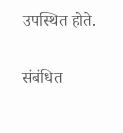उपस्थित होते.


संबंधित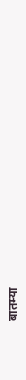बातम्या